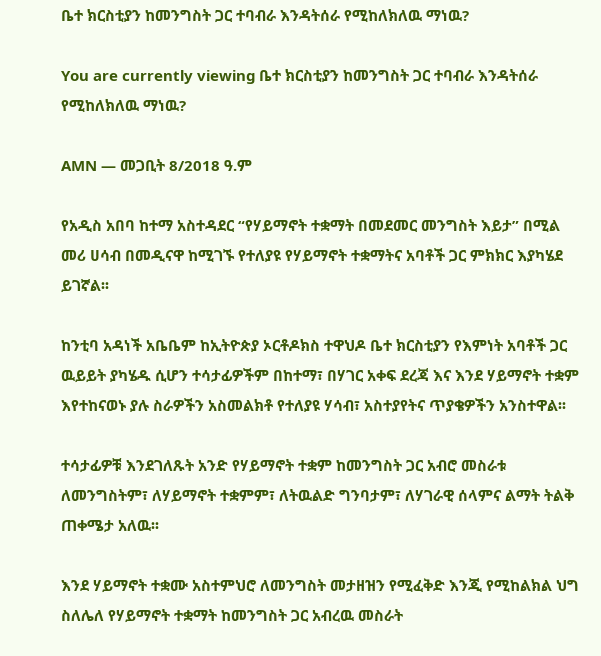ቤተ ክርስቲያን ከመንግስት ጋር ተባብራ እንዳትሰራ የሚከለክለዉ ማነዉ?

You are currently viewing ቤተ ክርስቲያን ከመንግስት ጋር ተባብራ እንዳትሰራ የሚከለክለዉ ማነዉ?

AMN — መጋቢት 8/2018 ዓ.ም

የአዲስ አበባ ከተማ አስተዳደር “የሃይማኖት ተቋማት በመደመር መንግስት እይታ” በሚል መሪ ሀሳብ በመዲናዋ ከሚገኙ የተለያዩ የሃይማኖት ተቋማትና አባቶች ጋር ምክክር እያካሄደ ይገኛል፡፡

ከንቲባ አዳነች አቤቤም ከኢትዮጵያ ኦርቶዶክስ ተዋህዶ ቤተ ክርስቲያን የእምነት አባቶች ጋር ዉይይት ያካሄዱ ሲሆን ተሳታፊዎችም በከተማ፣ በሃገር አቀፍ ደረጃ እና እንደ ሃይማኖት ተቋም እየተከናወኑ ያሉ ስራዎችን አስመልክቶ የተለያዩ ሃሳብ፣ አስተያየትና ጥያቄዎችን አንስተዋል፡፡

ተሳታፊዎቹ እንደገለጹት አንድ የሃይማኖት ተቋም ከመንግስት ጋር አብሮ መስራቱ ለመንግስትም፣ ለሃይማኖት ተቋምም፣ ለትዉልድ ግንባታም፣ ለሃገራዊ ሰላምና ልማት ትልቅ ጠቀሜታ አለዉ፡፡

እንደ ሃይማኖት ተቋሙ አስተምህሮ ለመንግስት መታዘዝን የሚፈቅድ እንጂ የሚከልክል ህግ ስለሌለ የሃይማኖት ተቋማት ከመንግስት ጋር አብረዉ መስራት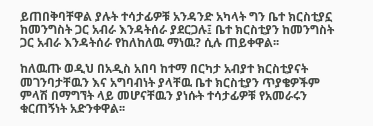ይጠበቅባቸዋል ያሉት ተሳታፊዎቹ አንዳንድ አካላት ግን ቤተ ክርስቲያኗ ከመንግስት ጋር አብራ እንዳትሰራ ያደርጋሉ፤ ቤተ ክርስቲያን ከመንግስት ጋር አብራ እንዳትሰራ የከለከለዉ ማነዉ? ሲሉ ጠይቀዋል፡፡

ከለዉጡ ወዲህ በአዲስ አበባ ከተማ በርካታ አብያተ ክርስቲያናት መገንባታቸዉን እና አግባብነት ያላቸዉ ቤተ ክርስቲያን ጥያቄዎችም ምላሽ በማግኘት ላይ መሆናቸዉን ያነሱት ተሳታፊዎቹ የአመራሩን ቁርጠኝነት አድንቀዋል፡፡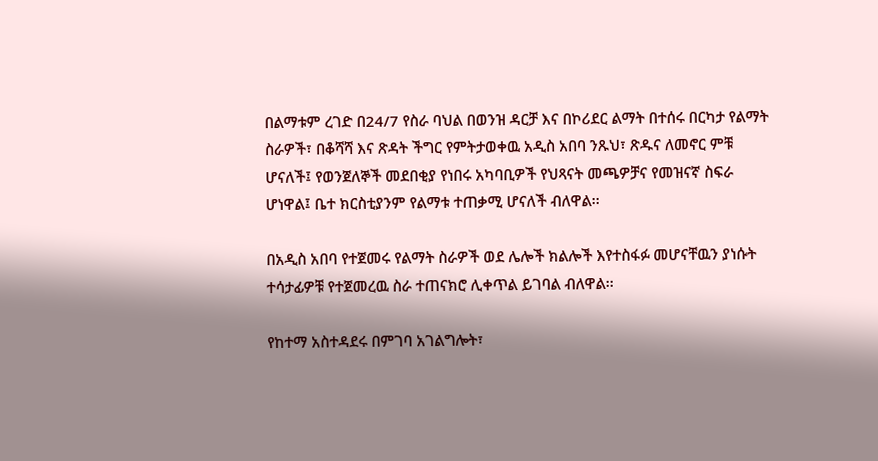በልማቱም ረገድ በ24/7 የስራ ባህል በወንዝ ዳርቻ እና በኮሪደር ልማት በተሰሩ በርካታ የልማት ስራዎች፣ በቆሻሻ እና ጽዳት ችግር የምትታወቀዉ አዲስ አበባ ንጹህ፣ ጽዱና ለመኖር ምቹ ሆናለች፤ የወንጀለኞች መደበቂያ የነበሩ አካባቢዎች የህጻናት መጫዎቻና የመዝናኛ ስፍራ ሆነዋል፤ ቤተ ክርስቲያንም የልማቱ ተጠቃሚ ሆናለች ብለዋል፡፡

በአዲስ አበባ የተጀመሩ የልማት ስራዎች ወደ ሌሎች ክልሎች እየተስፋፉ መሆናቸዉን ያነሱት ተሳታፊዎቹ የተጀመረዉ ስራ ተጠናክሮ ሊቀጥል ይገባል ብለዋል፡፡

የከተማ አስተዳደሩ በምገባ አገልግሎት፣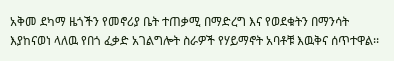አቅመ ደካማ ዜጎችን የመኖሪያ ቤት ተጠቃሚ በማድረግ እና የወደቁትን በማንሳት እያከናወነ ላለዉ የበጎ ፈቃድ አገልግሎት ስራዎች የሃይማኖት አባቶቹ እዉቅና ሰጥተዋል፡፡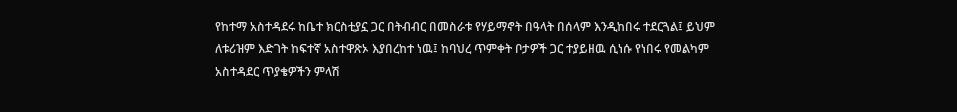የከተማ አስተዳደሩ ከቤተ ክርስቲያኗ ጋር በትብብር በመስራቱ የሃይማኖት በዓላት በሰላም እንዲከበሩ ተደርጓል፤ ይህም ለቱሪዝም እድገት ከፍተኛ አስተዋጽኦ እያበረከተ ነዉ፤ ከባህረ ጥምቀት ቦታዎች ጋር ተያይዘዉ ሲነሱ የነበሩ የመልካም አስተዳደር ጥያቄዎችን ምላሽ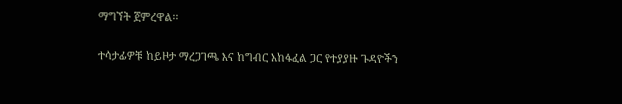ማግኘት ጀምረዋል፡፡

ተሳታፊዎቹ ከይዞታ ማረጋገጫ እና ከግብር አከፋፈል ጋር የተያያዙ ጉዳዮችን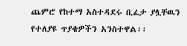ጨምሮ የከተማ አስተዳደሩ ቢፈታ ያሏቸዉን የተለያዩ ጥያቄዎችን አንስተዋል፡፡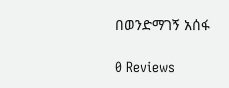በወንድማገኝ አሰፋ

0 Reviews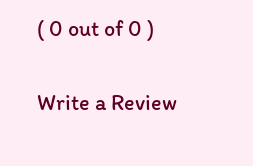( 0 out of 0 )

Write a Review